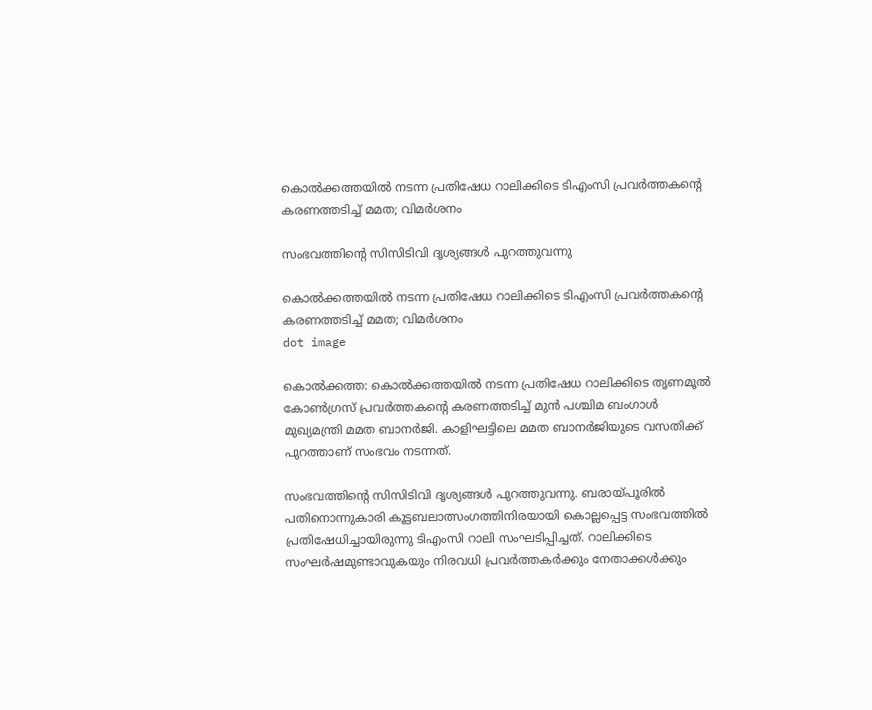കൊല്‍ക്കത്തയില്‍ നടന്ന പ്രതിഷേധ റാലിക്കിടെ ടിഎംസി പ്രവര്‍ത്തകൻ്റെ കരണത്തടിച്ച് മമത; വിമര്‍ശനം

സംഭവത്തിന്റെ സിസിടിവി ദൃശ്യങ്ങള്‍ പുറത്തുവന്നു

കൊല്‍ക്കത്തയില്‍ നടന്ന പ്രതിഷേധ റാലിക്കിടെ ടിഎംസി പ്രവര്‍ത്തകൻ്റെ കരണത്തടിച്ച് മമത; വിമര്‍ശനം
dot image

കൊല്‍ക്കത്ത: കൊല്‍ക്കത്തയില്‍ നടന്ന പ്രതിഷേധ റാലിക്കിടെ തൃണമൂല്‍ കോണ്‍ഗ്രസ് പ്രവര്‍ത്തകന്റെ കരണത്തടിച്ച് മുന്‍ പശ്ചിമ ബംഗാള്‍ മുഖ്യമന്ത്രി മമത ബാനര്‍ജി. കാളിഘട്ടിലെ മമത ബാനര്‍ജിയുടെ വസതിക്ക് പുറത്താണ് സംഭവം നടന്നത്.

സംഭവത്തിന്റെ സിസിടിവി ദൃശ്യങ്ങള്‍ പുറത്തുവന്നു. ബരായ്പൂരില്‍ പതിനൊന്നുകാരി കൂട്ടബലാത്സംഗത്തിനിരയായി കൊല്ലപ്പെട്ട സംഭവത്തില്‍ പ്രതിഷേധിച്ചായിരുന്നു ടിഎംസി റാലി സംഘടിപ്പിച്ചത്. റാലിക്കിടെ സംഘർഷമുണ്ടാവുകയും നിരവധി പ്രവര്‍ത്തകര്‍ക്കും നേതാക്കള്‍ക്കും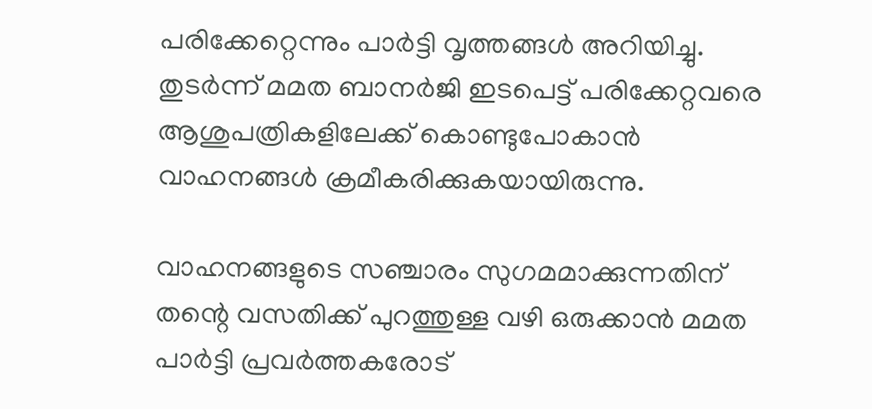പരിക്കേറ്റെന്നും പാര്‍ട്ടി വൃത്തങ്ങള്‍ അറിയിച്ചു. തുടര്‍ന്ന് മമത ബാനര്‍ജി ഇടപെട്ട് പരിക്കേറ്റവരെ ആശുപത്രികളിലേക്ക് കൊണ്ടുപോകാന്‍ വാഹനങ്ങള്‍ ക്രമീകരിക്കുകയായിരുന്നു.

വാഹനങ്ങളുടെ സഞ്ചാരം സുഗമമാക്കുന്നതിന് തന്റെ വസതിക്ക് പുറത്തുള്ള വഴി ഒരുക്കാന്‍ മമത പാര്‍ട്ടി പ്രവര്‍ത്തകരോട്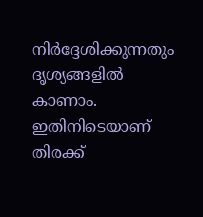നിര്‍ദ്ദേശിക്കുന്നതും ദൃശ്യങ്ങളില്‍ കാണാം. ഇതിനിടെയാണ് തിരക്ക്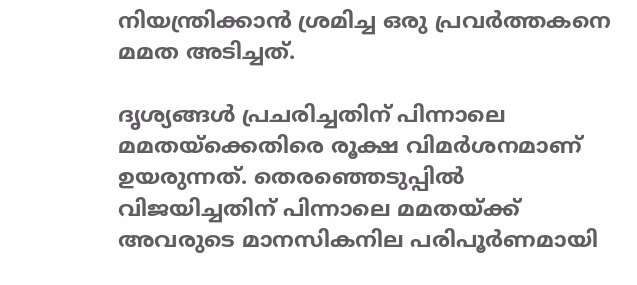നിയന്ത്രിക്കാന്‍ ശ്രമിച്ച ഒരു പ്രവര്‍ത്തകനെ മമത അടിച്ചത്.

ദൃശ്യങ്ങള്‍ പ്രചരിച്ചതിന് പിന്നാലെ മമതയ്‌ക്കെതിരെ രൂക്ഷ വിമര്‍ശനമാണ് ഉയരുന്നത്. തെരഞ്ഞെടുപ്പില്‍ വിജയിച്ചതിന് പിന്നാലെ മമതയ്ക്ക് അവരുടെ മാനസികനില പരിപൂര്‍ണമായി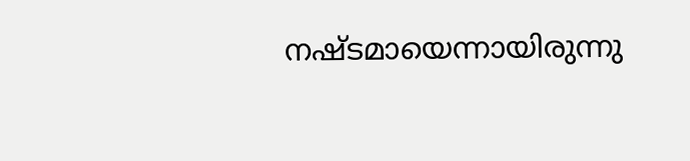നഷ്ടമായെന്നായിരുന്നു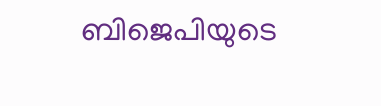ബിജെപിയുടെ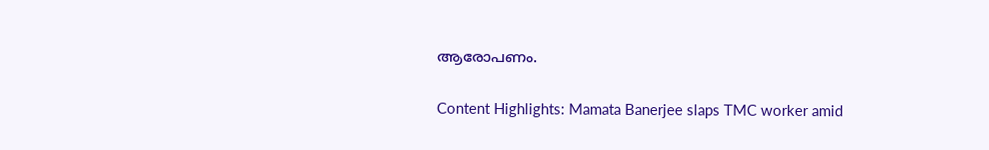ആരോപണം.

Content Highlights: Mamata Banerjee slaps TMC worker amid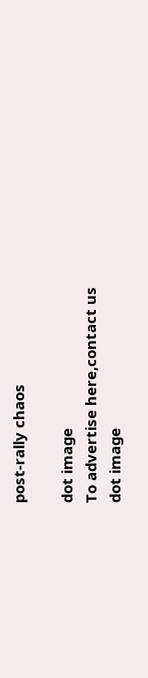post-rally chaos

dot image
To advertise here,contact us
dot image